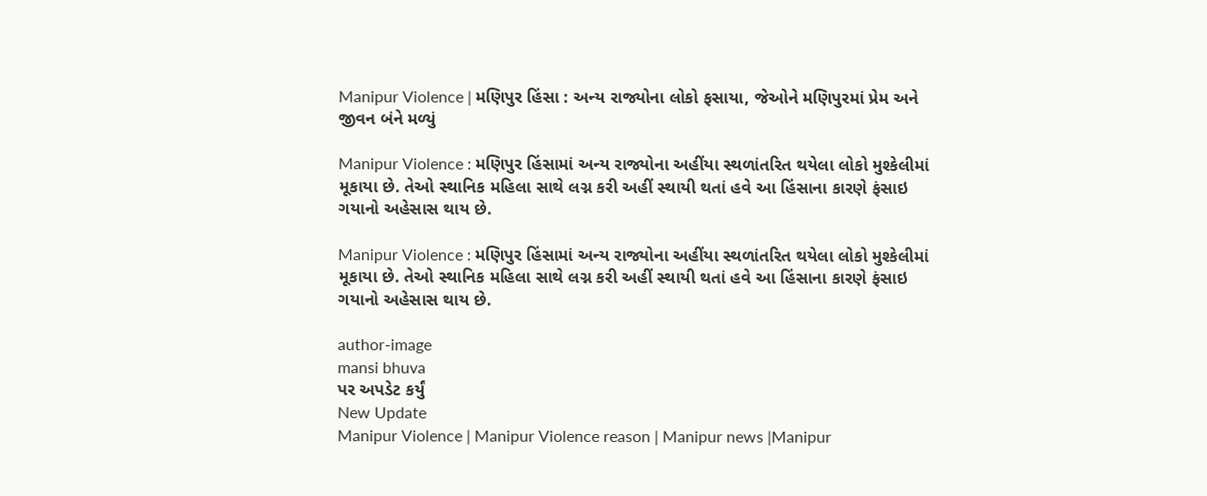Manipur Violence | મણિપુર હિંસા : અન્ય રાજ્યોના લોકો ફસાયા, જેઓને મણિપુરમાં પ્રેમ અને જીવન બંને મળ્યું

Manipur Violence : મણિપુર હિંસામાં અન્ય રાજ્યોના અહીંયા સ્થળાંતરિત થયેલા લોકો મુશ્કેલીમાં મૂકાયા છે. તેઓ સ્થાનિક મહિલા સાથે લગ્ન કરી અહીં સ્થાયી થતાં હવે આ હિંસાના કારણે ફંસાઇ ગયાનો અહેસાસ થાય છે.

Manipur Violence : મણિપુર હિંસામાં અન્ય રાજ્યોના અહીંયા સ્થળાંતરિત થયેલા લોકો મુશ્કેલીમાં મૂકાયા છે. તેઓ સ્થાનિક મહિલા સાથે લગ્ન કરી અહીં સ્થાયી થતાં હવે આ હિંસાના કારણે ફંસાઇ ગયાનો અહેસાસ થાય છે.

author-image
mansi bhuva
પર અપડેટ કર્યું
New Update
Manipur Violence | Manipur Violence reason | Manipur news |Manipur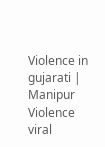Violence in gujarati | Manipur Violence viral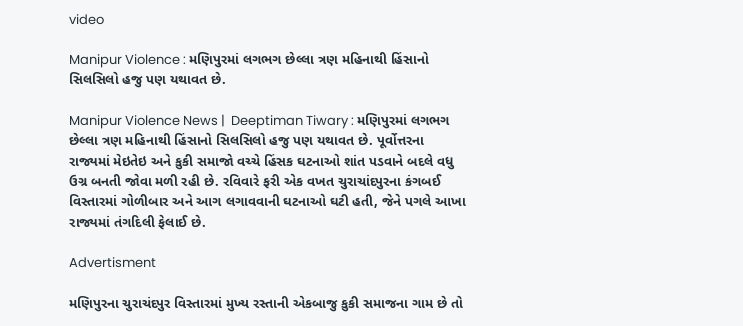video

Manipur Violence : મણિપુરમાં લગભગ છેલ્લા ત્રણ મહિનાથી હિંસાનો સિલસિલો હજુ પણ યથાવત છે.

Manipur Violence News |  Deeptiman Tiwary : મણિપુરમાં લગભગ છેલ્લા ત્રણ મહિનાથી હિંસાનો સિલસિલો હજુ પણ યથાવત છે. પૂર્વોત્તરના રાજ્યમાં મેઇતેઇ અને કુકી સમાજો વચ્ચે હિંસક ઘટનાઓ શાંત પડવાને બદલે વધુ ઉગ્ર બનતી જોવા મળી રહી છે. રવિવારે ફરી એક વખત ચુરાચાંદપુરના કંગબઈ વિસ્તારમાં ગોળીબાર અને આગ લગાવવાની ઘટનાઓ ઘટી હતી, જેને પગલે આખા રાજ્યમાં તંગદિલી ફેલાઈ છે.

Advertisment

મણિપુરના ચુરાચંદપુર વિસ્તારમાં મુખ્ય રસ્તાની એકબાજુ કુકી સમાજના ગામ છે તો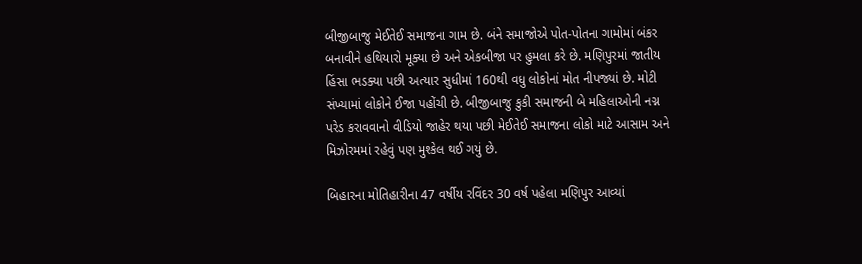બીજીબાજુ મેઈતેઈ સમાજના ગામ છે. બંને સમાજોએ પોત-પોતના ગામોમાં બંકર બનાવીને હથિયારો મૂક્યા છે અને એકબીજા પર હુમલા કરે છે. મણિપુરમાં જાતીય હિંસા ભડક્યા પછી અત્યાર સુધીમાં 160થી વધુ લોકોનાં મોત નીપજ્યાં છે. મોટી સંખ્યામાં લોકોને ઈજા પહોંચી છે. બીજીબાજુ કુકી સમાજની બે મહિલાઓની નગ્ન પરેડ કરાવવાનો વીડિયો જાહેર થયા પછી મેઈતેઈ સમાજના લોકો માટે આસામ અને મિઝોરમમાં રહેવું પણ મુશ્કેલ થઈ ગયું છે.

બિહારના મોતિહારીના 47 વર્ષીય રવિંદર 30 વર્ષ પહેલા મણિપુર આવ્યાં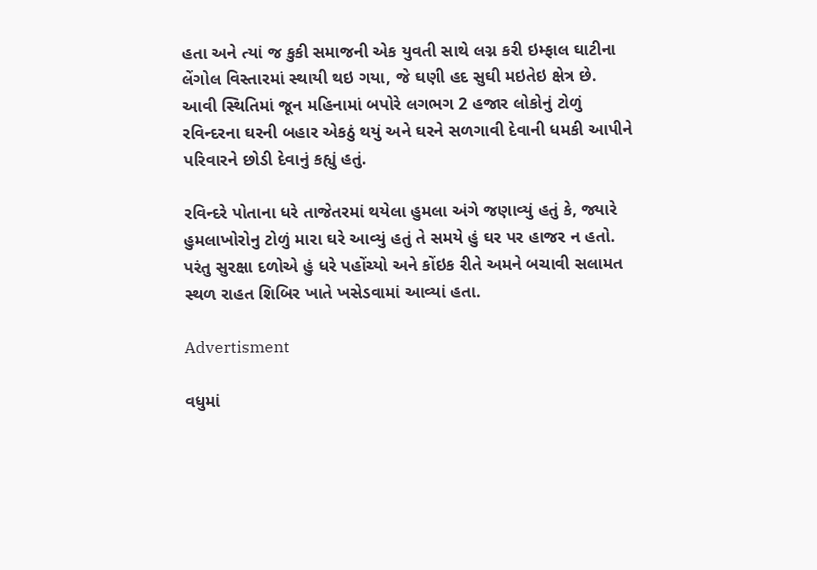હતા અને ત્યાં જ કુકી સમાજની એક યુવતી સાથે લગ્ન કરી ઇમ્ફાલ ઘાટીના લેંગોલ વિસ્તારમાં સ્થાયી થઇ ગયા, જે ઘણી હદ સુઘી મઇતેઇ ક્ષેત્ર છે. આવી સ્થિતિમાં જૂન મહિનામાં બપોરે લગભગ 2 હજાર લોકોનું ટોળું રવિન્દરના ઘરની બહાર એકઠું થયું અને ઘરને સળગાવી દેવાની ધમકી આપીને પરિવારને છોડી દેવાનું કહ્યું હતું.

રવિન્દરે પોતાના ધરે તાજેતરમાં થયેલા હુમલા અંગે જણાવ્યું હતું કે, જ્યારે હુમલાખોરોનુ ટોળું મારા ઘરે આવ્યું હતું તે સમયે હું ઘર પર હાજર ન હતો. પરંતુ સુરક્ષા દળોએ હું ધરે પહોંચ્યો અને કોંઇક રીતે અમને બચાવી સલામત સ્થળ રાહત શિબિર ખાતે ખસેડવામાં આવ્યાં હતા.

Advertisment

વધુમાં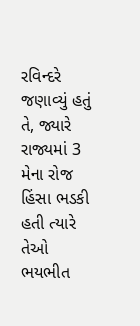રવિન્દરે જણાવ્યું હતું તે, જ્યારે રાજ્યમાં 3 મેના રોજ હિંસા ભડકી હતી ત્યારે તેઓ ભયભીત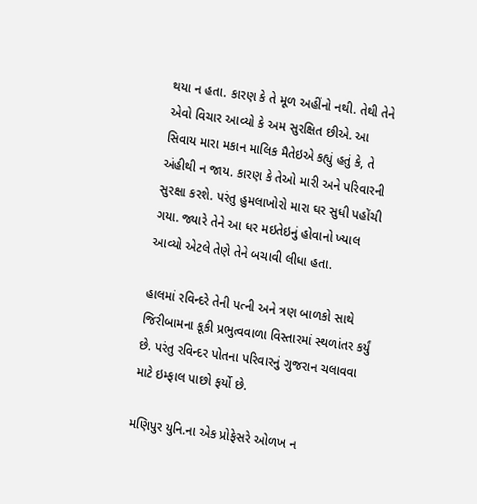થયા ન હતા. કારણ કે તે મૂળ અહીંનો નથી. તેથી તેને એવો વિચાર આવ્યો કે અમ સુરક્ષિત છીએ. આ સિવાય મારા મકાન માલિક મૈતેઇએ કહ્યું હતું કે, તે અંહીથી ન જાય. કારણ કે તેઓ મારી અને પરિવારની સુરક્ષા કરશે. પરંતુ હુમલાખોરો મારા ઘર સુધી પહોંચી ગયા. જ્યારે તેને આ ધર મઇતેઇનું હોવાનો ખ્યાલ આવ્યો એટલે તેણે તેને બચાવી લીધા હતા.

હાલમાં રવિન્દરે તેની પત્ની અને ત્રણ બાળકો સાથે જિરીબામના કૂકી પ્રભુત્વવાળા વિસ્તારમાં સ્થળાંતર કર્યું છે. પરંતુ રવિન્દર પોતના પરિવારનું ગુજરાન ચલાવવા માટે ઇમ્ફાલ પાછો ફર્યો છે.

મણિપુર યુનિ.ના એક પ્રોફેસરે ઓળખ ન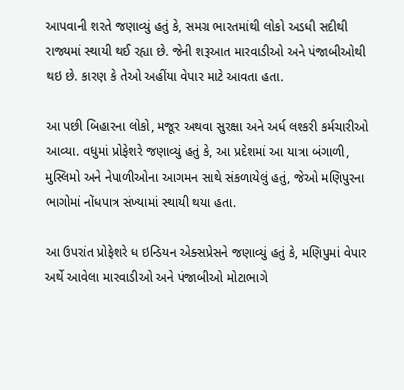આપવાની શરતે જણાવ્યું હતું કે, સમગ્ર ભારતમાંથી લોકો અડધી સદીથી રાજ્યમાં સ્થાયી થઈ રહ્યા છે. જેની શરૂઆત મારવાડીઓ અને પંજાબીઓથી થઇ છે. કારણ કે તેઓ અહીંયા વેપાર માટે આવતા હતા.

આ પછી બિહારના લોકો, મજૂર અથવા સુરક્ષા અને અર્ધ લશ્કરી કર્મચારીઓ આવ્યા. વધુમાં પ્રોફેશરે જણાવ્યું હતું કે, આ પ્રદેશમાં આ યાત્રા બંગાળી, મુસ્લિમો અને નેપાળીઓના આગમન સાથે સંકળાયેલું હતું, જેઓ મણિપુરના ભાગોમાં નોંધપાત્ર સંખ્યામાં સ્થાયી થયા હતા.

આ ઉપરાંત પ્રોફેશરે ધ ઇન્ડિયન એક્સપ્રેસને જણાવ્યું હતું કે, મણિપુમાં વેપાર અર્થે આવેલા મારવાડીઓ અને પંજાબીઓ મોટાભાગે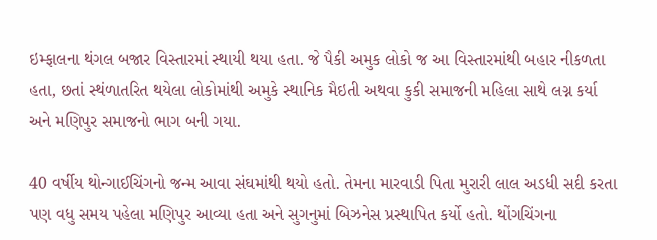ઇમ્ફાલના થંગલ બજાર વિસ્તારમાં સ્થાયી થયા હતા. જે પૈકી અમુક લોકો જ આ વિસ્તારમાંથી બહાર નીકળતા હતા, છતાં સ્થંળાતરિત થયેલા લોકોમાંથી અમુકે સ્થાનિક મૈઇતી અથવા કુકી સમાજની મહિલા સાથે લગ્ન કર્યા અને મણિપુર સમાજનો ભાગ બની ગયા.

40 વર્ષીય થોન્ગાઈચિંગનો જન્મ આવા સંઘમાંથી થયો હતો. તેમના મારવાડી પિતા મુરારી લાલ અડધી સદી કરતા પણ વધુ સમય પહેલા મણિપુર આવ્યા હતા અને સુગનુમાં બિઝનેસ પ્રસ્થાપિત કર્યો હતો. થોંગચિંગના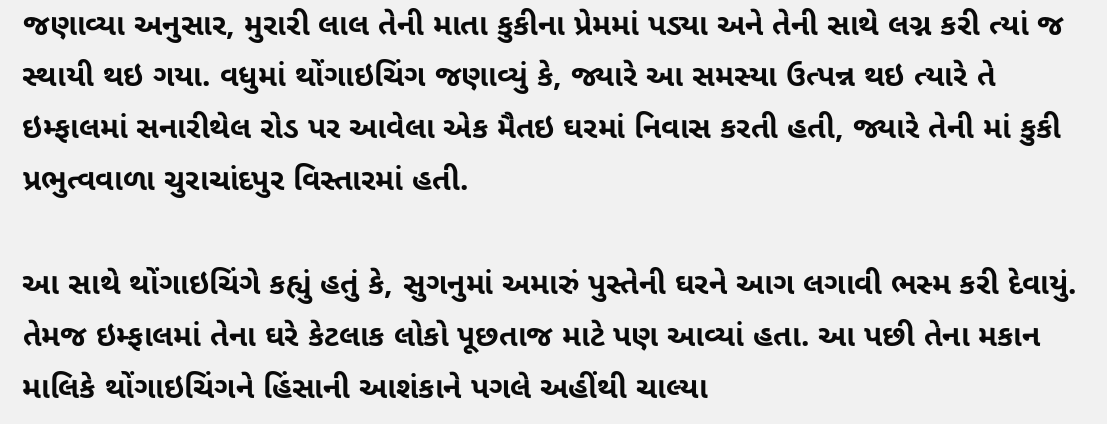જણાવ્યા અનુસાર, મુરારી લાલ તેની માતા કુકીના પ્રેમમાં પડ્યા અને તેની સાથે લગ્ન કરી ત્યાં જ સ્થાયી થઇ ગયા. વધુમાં થોંગાઇચિંગ જણાવ્યું કે, જ્યારે આ સમસ્યા ઉત્પન્ન થઇ ત્યારે તે ઇમ્ફાલમાં સનારીથેલ રોડ પર આવેલા એક મૈતઇ ઘરમાં નિવાસ કરતી હતી, જ્યારે તેની માં કુકી પ્રભુત્વવાળા ચુરાચાંદપુર વિસ્તારમાં હતી.

આ સાથે થોંગાઇચિંગે કહ્યું હતું કે, સુગનુમાં અમારું પુસ્તેની ઘરને આગ લગાવી ભસ્મ કરી દેવાયું. તેમજ ઇમ્ફાલમાં તેના ઘરે કેટલાક લોકો પૂછતાજ માટે પણ આવ્યાં હતા. આ પછી તેના મકાન માલિકે થોંગાઇચિંગને હિંસાની આશંકાને પગલે અહીંથી ચાલ્યા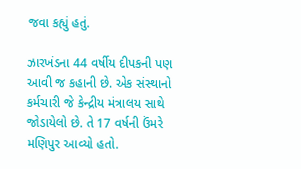જવા કહ્યું હતું.

ઝારખંડના 44 વર્ષીય દીપકની પણ આવી જ કહાની છે. એક સંસ્થાનો કર્મચારી જે કેન્દ્રીય મંત્રાલય સાથે જોડાયેલો છે. તે 17 વર્ષની ઉંમરે મણિપુર આવ્યો હતો.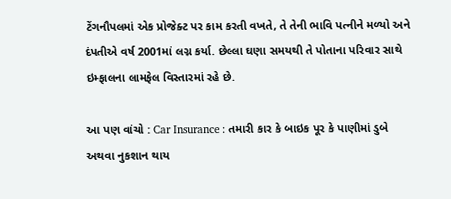ટેંગનૌપલમાં એક પ્રોજેક્ટ પર કામ કરતી વખતે, તે તેની ભાવિ પત્નીને મળ્યો અને દંપતીએ વર્ષ 2001માં લગ્ન કર્યા. છેલ્લા ઘણા સમયથી તે પોતાના પરિવાર સાથે ઇમ્ફાલના લામફેલ વિસ્તારમાં રહે છે.

આ પણ વાંચો : Car Insurance : તમારી કાર કે બાઇક પૂર કે પાણીમાં ડુબે અથવા નુકશાન થાય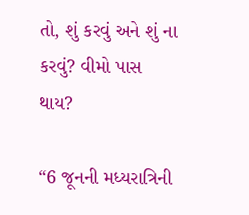તો, શું કરવું અને શું ના કરવું? વીમો પાસ થાય?

“6 જૂનની મધ્યરાત્રિની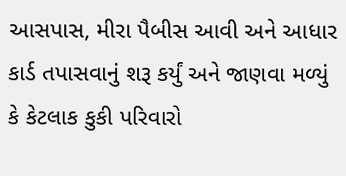આસપાસ, મીરા પૈબીસ આવી અને આધાર કાર્ડ તપાસવાનું શરૂ કર્યું અને જાણવા મળ્યું કે કેટલાક કુકી પરિવારો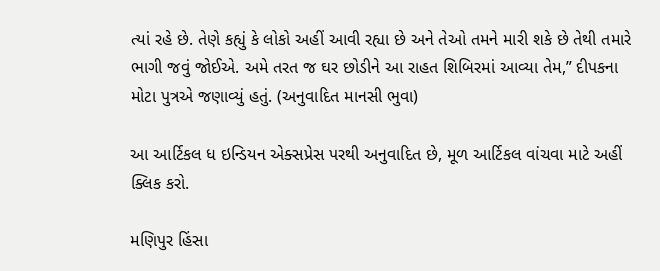ત્યાં રહે છે. તેણે કહ્યું કે લોકો અહીં આવી રહ્યા છે અને તેઓ તમને મારી શકે છે તેથી તમારે ભાગી જવું જોઈએ. અમે તરત જ ઘર છોડીને આ રાહત શિબિરમાં આવ્યા તેમ,” દીપકના મોટા પુત્રએ જણાવ્યું હતું. (અનુવાદિત માનસી ભુવા)

આ આર્ટિકલ ધ ઇન્ડિયન એક્સપ્રેસ પરથી અનુવાદિત છે, મૂળ આર્ટિકલ વાંચવા માટે અહીં ક્લિક કરો.

મણિપુર હિંસા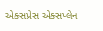એક્સપ્રેસ એક્સપ્લેન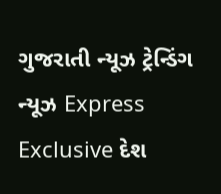ગુજરાતી ન્યૂઝ ટ્રેન્ડિંગ ન્યૂઝ Express Exclusive દેશ